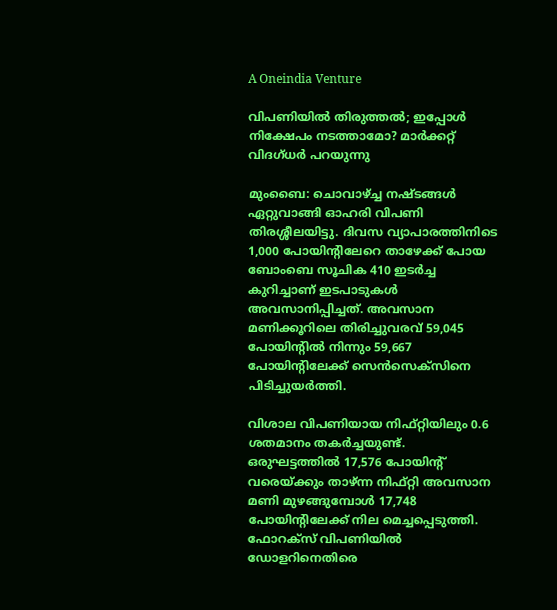A Oneindia Venture

വിപണിയില്‍ തിരുത്തല്‍; ഇപ്പോള്‍ നിക്ഷേപം നടത്താമോ? മാര്‍ക്കറ്റ് വിദഗ്ധര്‍ പറയുന്നു

മുംബൈ: ചൊവാഴ്ച്ച നഷ്ടങ്ങള്‍ ഏറ്റുവാങ്ങി ഓഹരി വിപണി തിരശ്ശീലയിട്ടു. ദിവസ വ്യാപാരത്തിനിടെ 1,000 പോയിന്റിലേറെ താഴേക്ക് പോയ ബോംബെ സൂചിക 410 ഇടര്‍ച്ച കുറിച്ചാണ് ഇടപാടുകള്‍ അവസാനിപ്പിച്ചത്. അവസാന മണിക്കൂറിലെ തിരിച്ചുവരവ് 59,045 പോയിന്റില്‍ നിന്നും 59,667 പോയിന്റിലേക്ക് സെന്‍സെക്‌സിനെ പിടിച്ചുയര്‍ത്തി.

വിശാല വിപണിയായ നിഫ്റ്റിയിലും 0.6 ശതമാനം തകര്‍ച്ചയുണ്ട്. ഒരുഘട്ടത്തില്‍ 17,576 പോയിന്റ് വരെയ്ക്കും താഴ്ന്ന നിഫ്റ്റി അവസാന മണി മുഴങ്ങുമ്പോള്‍ 17,748 പോയിന്റിലേക്ക് നില മെച്ചപ്പെടുത്തി. ഫോറക്‌സ് വിപണിയില്‍ ഡോളറിനെതിരെ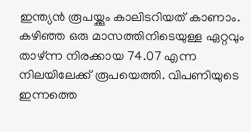ഇന്ത്യന്‍ രൂപയ്ക്കും കാലിടറിയത് കാണാം. കഴിഞ്ഞ ഒരു മാസത്തിനിടെയുള്ള ഏറ്റവും താഴ്ന്ന നിരക്കായ 74.07 എന്ന നിലയിലേക്ക് രൂപയെത്തി. വിപണിയുടെ ഇന്നത്തെ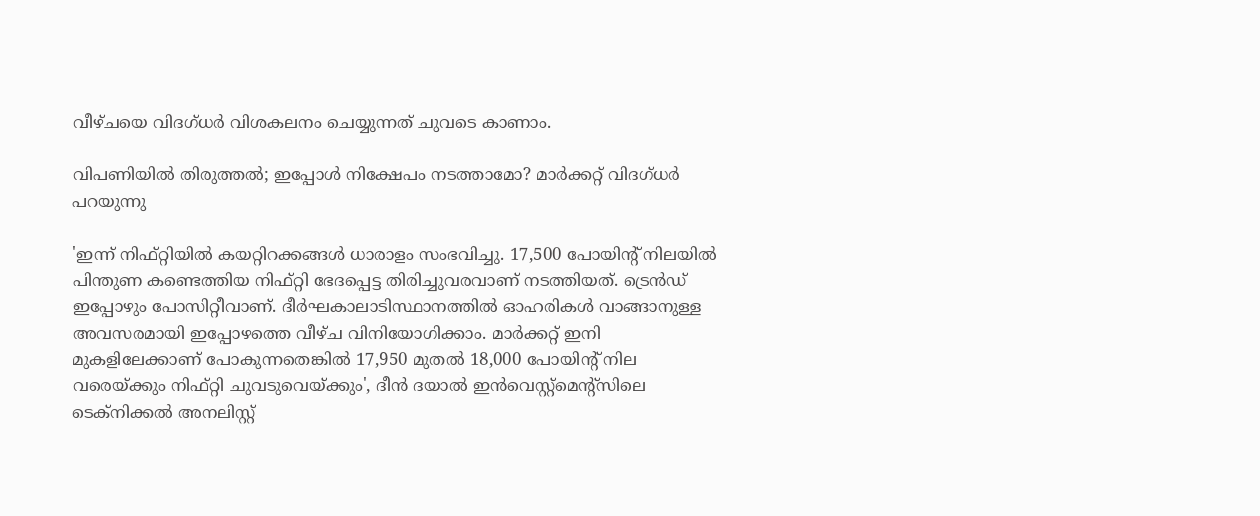വീഴ്ചയെ വിദഗ്ധര്‍ വിശകലനം ചെയ്യുന്നത് ചുവടെ കാണാം.

വിപണിയില്‍ തിരുത്തല്‍; ഇപ്പോള്‍ നിക്ഷേപം നടത്താമോ? മാര്‍ക്കറ്റ് വിദഗ്ധര്‍ പറയുന്നു

'ഇന്ന് നിഫ്റ്റിയില്‍ കയറ്റിറക്കങ്ങള്‍ ധാരാളം സംഭവിച്ചു. 17,500 പോയിന്റ് നിലയില്‍ പിന്തുണ കണ്ടെത്തിയ നിഫ്റ്റി ഭേദപ്പെട്ട തിരിച്ചുവരവാണ് നടത്തിയത്. ട്രെന്‍ഡ് ഇപ്പോഴും പോസിറ്റീവാണ്. ദീര്‍ഘകാലാടിസ്ഥാനത്തില്‍ ഓഹരികള്‍ വാങ്ങാനുള്ള അവസരമായി ഇപ്പോഴത്തെ വീഴ്ച വിനിയോഗിക്കാം. മാര്‍ക്കറ്റ് ഇനി മുകളിലേക്കാണ് പോകുന്നതെങ്കില്‍ 17,950 മുതല്‍ 18,000 പോയിന്റ് നില വരെയ്ക്കും നിഫ്റ്റി ചുവടുവെയ്ക്കും', ദീന്‍ ദയാല്‍ ഇന്‍വെസ്റ്റ്‌മെന്റ്‌സിലെ ടെക്‌നിക്കല്‍ അനലിസ്റ്റ്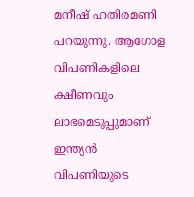മനീഷ് ഹതിരമണി പറയുന്നു. ആഗോള വിപണികളിലെ ക്ഷീണവും ലാഭമെടുപ്പുമാണ് ഇന്ത്യന്‍ വിപണിയുടെ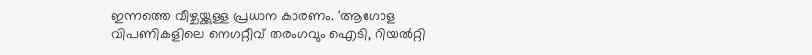ഇന്നത്തെ വീഴ്ചയ്ക്കുള്ള പ്രധാന കാരണം. 'ആഗോള വിപണികളിലെ നെഗറ്റീവ് തരംഗവും ഐടി, റിയല്‍റ്റി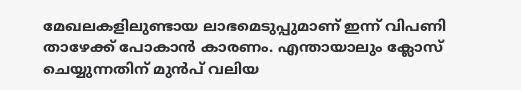മേഖലകളിലുണ്ടായ ലാഭമെടുപ്പുമാണ് ഇന്ന് വിപണി താഴേക്ക് പോകാന്‍ കാരണം. എന്തായാലും ക്ലോസ് ചെയ്യുന്നതിന് മുന്‍പ് വലിയ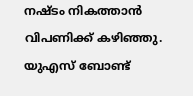നഷ്ടം നികത്താന്‍ വിപണിക്ക് കഴിഞ്ഞു. യുഎസ് ബോണ്ട്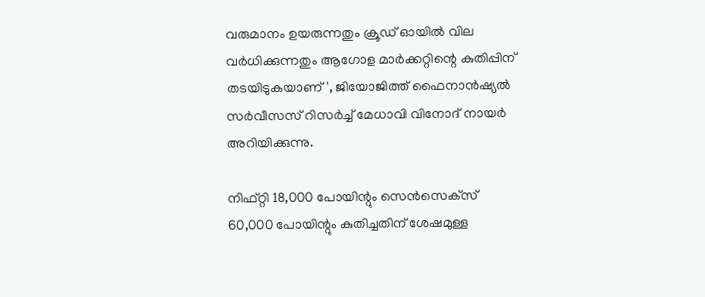വരുമാനം ഉയരുന്നതും ക്രൂഡ് ഓയില്‍ വില വര്‍ധിക്കുന്നതും ആഗോള മാര്‍ക്കറ്റിന്റെ കുതിപ്പിന് തടയിടുകയാണ്', ജിയോജിത്ത് ഫൈനാന്‍ഷ്യല്‍ സര്‍വീസസ് റിസര്‍ച്ച് മേധാവി വിനോദ് നായര്‍ അറിയിക്കുന്നു.

നിഫ്റ്റി 18,000 പോയിന്റും സെന്‍സെക്‌സ് 60,000 പോയിന്റും കുതിച്ചതിന് ശേഷമുള്ള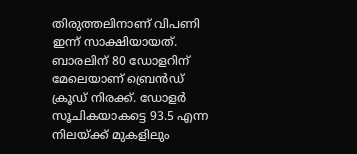തിരുത്തലിനാണ് വിപണി ഇന്ന് സാക്ഷിയായത്. ബാരലിന് 80 ഡോളറിന് മേലെയാണ് ബ്രെന്‍ഡ് ക്രൂഡ് നിരക്ക്. ഡോളര്‍ സൂചികയാകട്ടെ 93.5 എന്ന നിലയ്ക്ക് മുകളിലും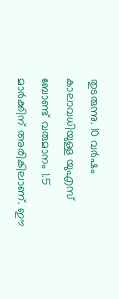തുടരുന്നു. 10 വര്‍ഷം കാലാവധിയുള്ള യുഎസ് ബോണ്ട് വരുമാനം 1.5 മാര്‍ക്കിന് അരികിലാണ്. ഈ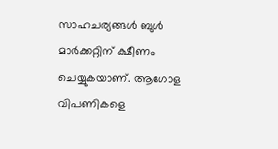സാഹചര്യങ്ങള്‍ ബുള്‍ മാര്‍ക്കറ്റിന് ക്ഷീണം ചെയ്യുകയാണ്. ആഗോള വിപണികളെ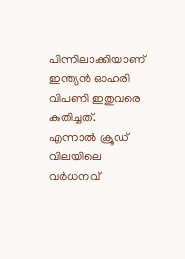പിന്നിലാക്കിയാണ് ഇന്ത്യന്‍ ഓഹരി വിപണി ഇതുവരെ കുതിച്ചത്. എന്നാല്‍ ക്രൂഡ് വിലയിലെ വര്‍ധനവ്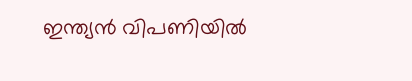ഇന്ത്യന്‍ വിപണിയില്‍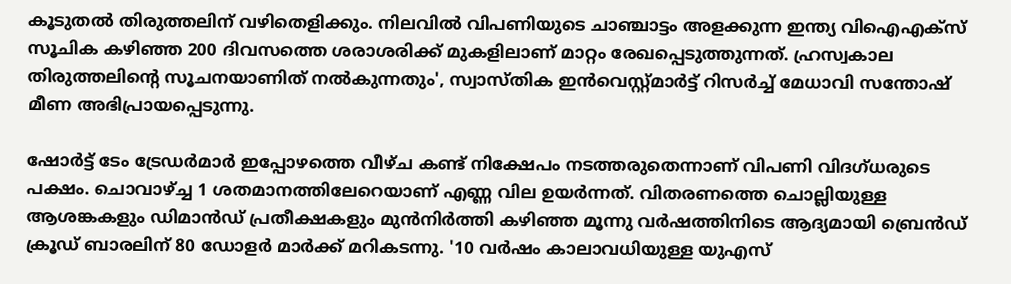കൂടുതല്‍ തിരുത്തലിന് വഴിതെളിക്കും. നിലവില്‍ വിപണിയുടെ ചാഞ്ചാട്ടം അളക്കുന്ന ഇന്ത്യ വിഐഎക്‌സ് സൂചിക കഴിഞ്ഞ 200 ദിവസത്തെ ശരാശരിക്ക് മുകളിലാണ് മാറ്റം രേഖപ്പെടുത്തുന്നത്. ഹ്രസ്വകാല തിരുത്തലിന്റെ സൂചനയാണിത് നല്‍കുന്നതും', സ്വാസ്തിക ഇന്‍വെസ്റ്റ്മാര്‍ട്ട് റിസര്‍ച്ച് മേധാവി സന്തോഷ് മീണ അഭിപ്രായപ്പെടുന്നു.

ഷോര്‍ട്ട് ടേം ട്രേഡര്‍മാര്‍ ഇപ്പോഴത്തെ വീഴ്ച കണ്ട് നിക്ഷേപം നടത്തരുതെന്നാണ് വിപണി വിദഗ്ധരുടെ പക്ഷം. ചൊവാഴ്ച്ച 1 ശതമാനത്തിലേറെയാണ് എണ്ണ വില ഉയര്‍ന്നത്. വിതരണത്തെ ചൊല്ലിയുള്ള ആശങ്കകളും ഡിമാന്‍ഡ് പ്രതീക്ഷകളും മുന്‍നിര്‍ത്തി കഴിഞ്ഞ മൂന്നു വര്‍ഷത്തിനിടെ ആദ്യമായി ബ്രെന്‍ഡ് ക്രൂഡ് ബാരലിന് 80 ഡോളര്‍ മാര്‍ക്ക് മറികടന്നു. '10 വര്‍ഷം കാലാവധിയുള്ള യുഎസ്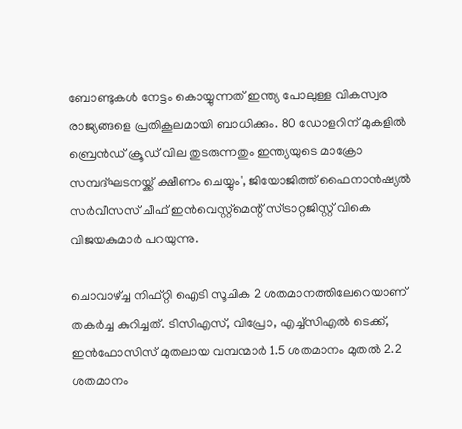ബോണ്ടുകള്‍ നേട്ടം കൊയ്യുന്നത് ഇന്ത്യ പോലുള്ള വികസ്വര രാജ്യങ്ങളെ പ്രതികൂലമായി ബാധിക്കും. 80 ഡോളറിന് മുകളില്‍ ബ്രെന്‍ഡ് ക്രൂഡ് വില തുടരുന്നതും ഇന്ത്യയുടെ മാക്രോ സമ്പദ്ഘടനയ്ക്ക് ക്ഷീണം ചെയ്യും', ജിയോജിത്ത് ഫൈനാന്‍ഷ്യല്‍ സര്‍വീസസ് ചീഫ് ഇന്‍വെസ്റ്റ്‌മെന്റ് സ്ട്രാറ്റജിസ്റ്റ് വികെ വിജയകുമാര്‍ പറയുന്നു.

ചൊവാഴ്ച്ച നിഫ്റ്റി ഐടി സൂചിക 2 ശതമാനത്തിലേറെയാണ് തകര്‍ച്ച കുറിച്ചത്. ടിസിഎസ്, വിപ്രോ, എച്ച്‌സിഎല്‍ ടെക്ക്, ഇന്‍ഫോസിസ് മുതലായ വമ്പന്മാര്‍ 1.5 ശതമാനം മുതല്‍ 2.2 ശതമാനം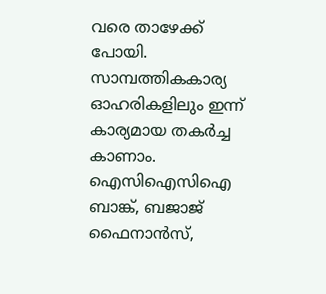വരെ താഴേക്ക് പോയി. സാമ്പത്തികകാര്യ ഓഹരികളിലും ഇന്ന് കാര്യമായ തകര്‍ച്ച കാണാം. ഐസിഐസിഐ ബാങ്ക്, ബജാജ് ഫൈനാന്‍സ്,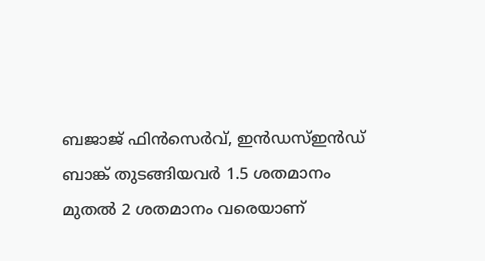ബജാജ് ഫിന്‍സെര്‍വ്, ഇന്‍ഡസ്ഇന്‍ഡ് ബാങ്ക് തുടങ്ങിയവര്‍ 1.5 ശതമാനം മുതല്‍ 2 ശതമാനം വരെയാണ്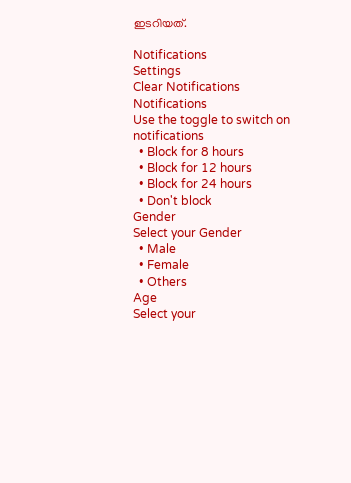ഇടറിയത്.

Notifications
Settings
Clear Notifications
Notifications
Use the toggle to switch on notifications
  • Block for 8 hours
  • Block for 12 hours
  • Block for 24 hours
  • Don't block
Gender
Select your Gender
  • Male
  • Female
  • Others
Age
Select your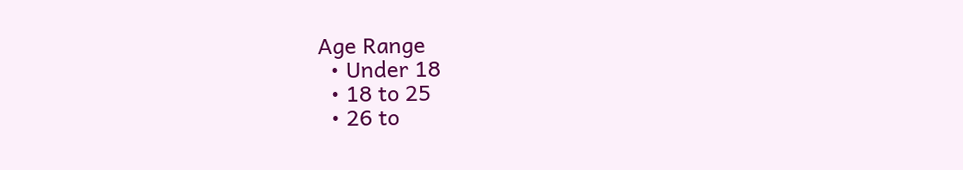Age Range
  • Under 18
  • 18 to 25
  • 26 to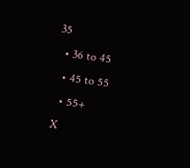35
  • 36 to 45
  • 45 to 55
  • 55+
X